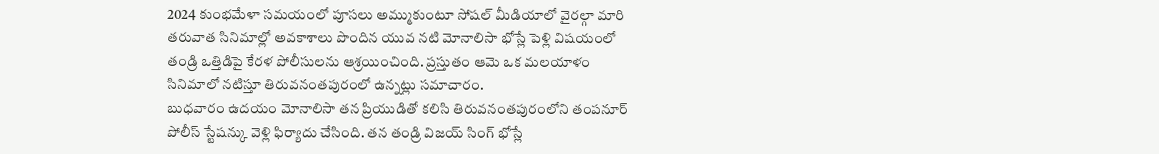2024 కుంభమేళా సమయంలో పూసలు అమ్ముకుంటూ సోషల్ మీడియాలో వైరల్గా మారి తరువాత సినిమాల్లో అవకాశాలు పొందిన యువ నటి మోనాలిసా భోస్లే పెళ్లి విషయంలో తండ్రి ఒత్తిడిపై కేరళ పోలీసులను ఆశ్రయించింది. ప్రస్తుతం ఆమె ఒక మలయాళం సినిమాలో నటిస్తూ తిరువనంతపురంలో ఉన్నట్లు సమాచారం.
బుధవారం ఉదయం మోనాలిసా తన ప్రియుడితో కలిసి తిరువనంతపురంలోని తంపనూర్ పోలీస్ స్టేషన్కు వెళ్లి ఫిర్యాదు చేసింది. తన తండ్రి విజయ్ సింగ్ భోస్లే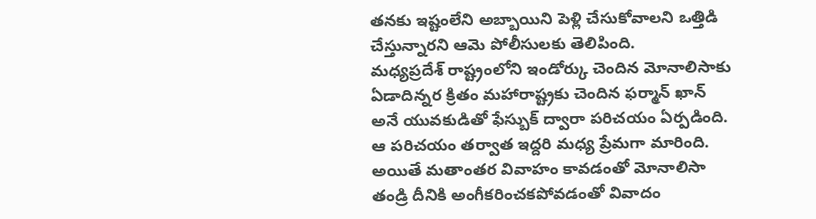తనకు ఇష్టంలేని అబ్బాయిని పెళ్లి చేసుకోవాలని ఒత్తిడి చేస్తున్నారని ఆమె పోలీసులకు తెలిపింది.
మధ్యప్రదేశ్ రాష్ట్రంలోని ఇండోర్కు చెందిన మోనాలిసాకు ఏడాదిన్నర క్రితం మహారాష్ట్రకు చెందిన ఫర్మాన్ ఖాన్ అనే యువకుడితో ఫేస్బుక్ ద్వారా పరిచయం ఏర్పడింది. ఆ పరిచయం తర్వాత ఇద్దరి మధ్య ప్రేమగా మారింది. అయితే మతాంతర వివాహం కావడంతో మోనాలిసా తండ్రి దీనికి అంగీకరించకపోవడంతో వివాదం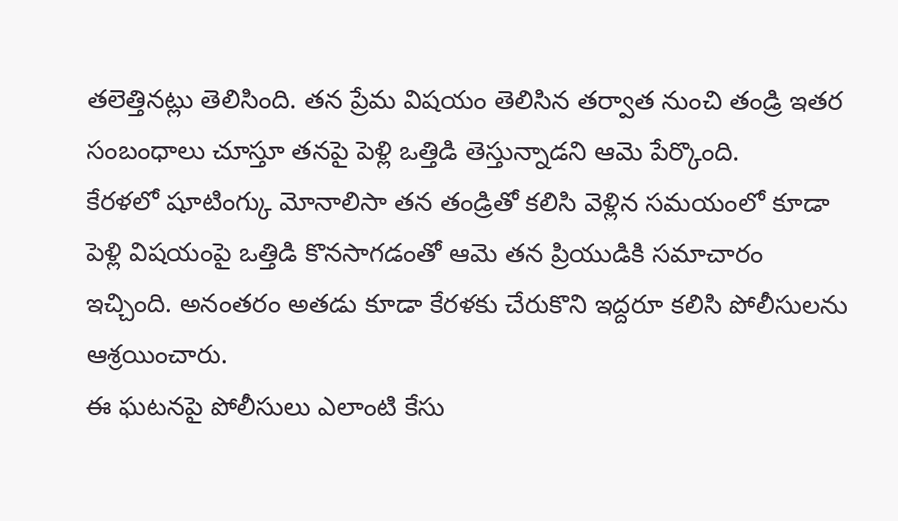తలెత్తినట్లు తెలిసింది. తన ప్రేమ విషయం తెలిసిన తర్వాత నుంచి తండ్రి ఇతర సంబంధాలు చూస్తూ తనపై పెళ్లి ఒత్తిడి తెస్తున్నాడని ఆమె పేర్కొంది.
కేరళలో షూటింగ్కు మోనాలిసా తన తండ్రితో కలిసి వెళ్లిన సమయంలో కూడా పెళ్లి విషయంపై ఒత్తిడి కొనసాగడంతో ఆమె తన ప్రియుడికి సమాచారం ఇచ్చింది. అనంతరం అతడు కూడా కేరళకు చేరుకొని ఇద్దరూ కలిసి పోలీసులను ఆశ్రయించారు.
ఈ ఘటనపై పోలీసులు ఎలాంటి కేసు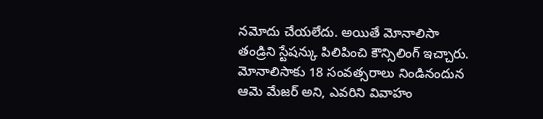నమోదు చేయలేదు. అయితే మోనాలిసా తండ్రిని స్టేషన్కు పిలిపించి కౌన్సిలింగ్ ఇచ్చారు. మోనాలిసాకు 18 సంవత్సరాలు నిండినందున ఆమె మేజర్ అని, ఎవరిని వివాహం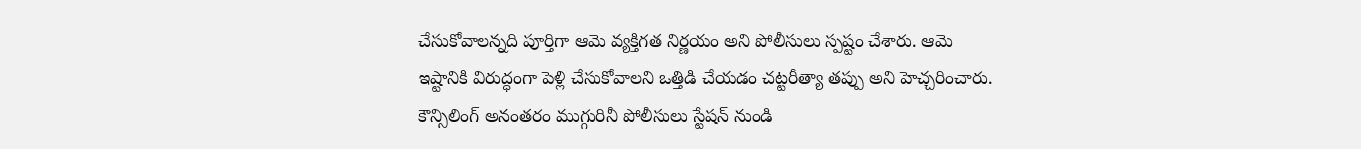చేసుకోవాలన్నది పూర్తిగా ఆమె వ్యక్తిగత నిర్ణయం అని పోలీసులు స్పష్టం చేశారు. ఆమె ఇష్టానికి విరుద్ధంగా పెళ్లి చేసుకోవాలని ఒత్తిడి చేయడం చట్టరీత్యా తప్పు అని హెచ్చరించారు.
కౌన్సిలింగ్ అనంతరం ముగ్గురినీ పోలీసులు స్టేషన్ నుండి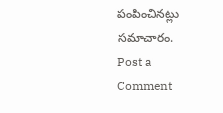పంపించినట్లు సమాచారం.
Post a Comment